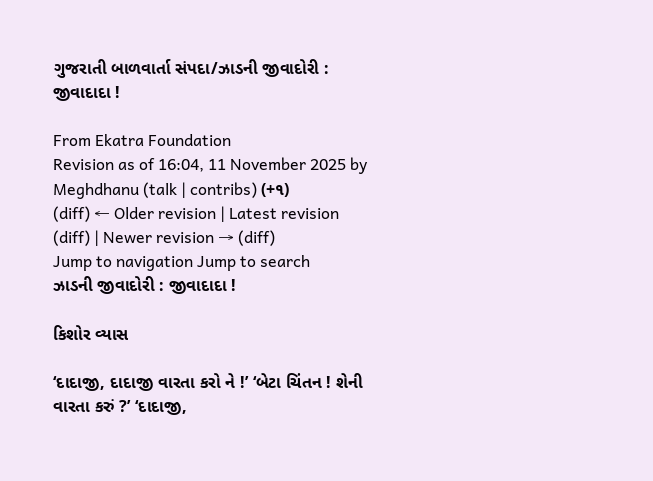ગુજરાતી બાળવાર્તા સંપદા/ઝાડની જીવાદોરી : જીવાદાદા !

From Ekatra Foundation
Revision as of 16:04, 11 November 2025 by Meghdhanu (talk | contribs) (+૧)
(diff) ← Older revision | Latest revision (diff) | Newer revision → (diff)
Jump to navigation Jump to search
ઝાડની જીવાદોરી : જીવાદાદા !

કિશોર વ્યાસ

‘દાદાજી, દાદાજી વારતા કરો ને !’ ‘બેટા ચિંતન ! શેની વારતા કરું ?’ ‘દાદાજી,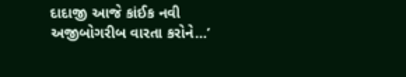દાદાજી આજે કાંઈક નવી અજીબોગરીબ વારતા કરોને...’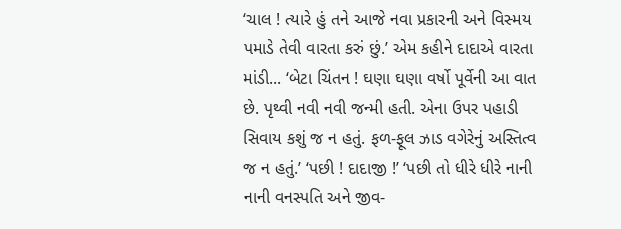‘ચાલ ! ત્યારે હું તને આજે નવા પ્રકારની અને વિસ્મય પમાડે તેવી વારતા કરું છું.’ એમ કહીને દાદાએ વારતા માંડી... ‘બેટા ચિંતન ! ઘણા ઘણા વર્ષો પૂર્વેની આ વાત છે. પૃથ્વી નવી નવી જન્મી હતી. એના ઉપર પહાડી સિવાય કશું જ ન હતું. ફળ-ફૂલ ઝાડ વગેરેનું અસ્તિત્વ જ ન હતું.’ ‘પછી ! દાદાજી !’ ‘પછી તો ધીરે ધીરે નાની નાની વનસ્પતિ અને જીવ-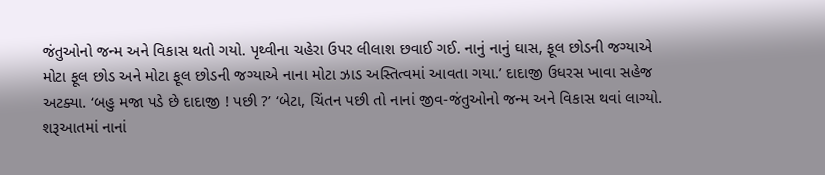જંતુઓનો જન્મ અને વિકાસ થતો ગયો. પૃથ્વીના ચહેરા ઉપર લીલાશ છવાઈ ગઈ. નાનું નાનું ઘાસ, ફૂલ છોડની જગ્યાએ મોટા ફૂલ છોડ અને મોટા ફૂલ છોડની જગ્યાએ નાના મોટા ઝાડ અસ્તિત્વમાં આવતા ગયા.’ દાદાજી ઉધરસ ખાવા સહેજ અટક્યા. ‘બહુ મજા પડે છે દાદાજી ! પછી ?’ ‘બેટા, ચિંતન પછી તો નાનાં જીવ-જંતુઓનો જન્મ અને વિકાસ થવાં લાગ્યો. શરૂઆતમાં નાનાં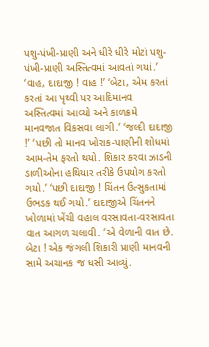પશુ-પંખી-પ્રાણી અને ધીરે ધીરે મોટાં પશુ-પંખી-પ્રાણી અસ્તિત્વમાં આવતાં ગયાં.’ ‘વાહ, દાદાજી ! વાહ !’ ‘બેટા, એમ કરતાં કરતાં આ પૃથ્વી પર આદિમાનવ અસ્તિત્વમાં આવ્યો અને કાળક્રમે માનવજાત વિકસવા લાગી.’ ‘જલ્દી દાદાજી !’ ‘પછી તો માનવ ખોરાક-પાણીની શોધમાં આમ-તેમ ફરતો થયો. શિકાર કરવા ઝાડની ડાળીઓના હથિયાર તરીકે ઉપયોગ કરતો ગયો.’ ‘પછી દાદાજી ! ચિંતન ઉત્સુકતામાં ઉભડક થઈ ગયો.’ દાદાજીએ ચિંતનને ખોળામાં ખેંચી વહાલ વરસાવતા-વરસાવતા વાત આગળ ચલાવી. ‘એ વેળાની વાત છે. બેટા ! એક જંગલી શિકારી પ્રાણી માનવની સામે અચાનક જ ધસી આવ્યું.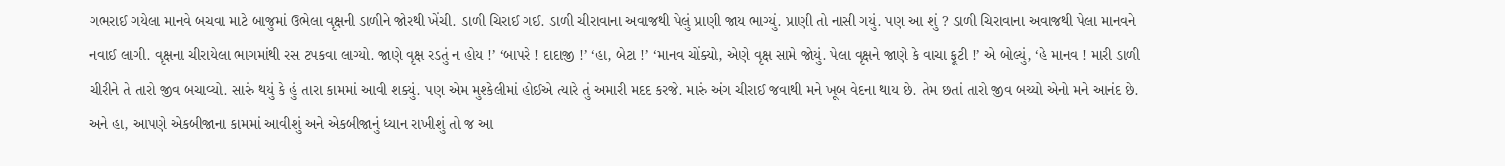ગભરાઈ ગયેલા માનવે બચવા માટે બાજુમાં ઉભેલા વૃક્ષની ડાળીને જોરથી ખેંચી. ડાળી ચિરાઈ ગઈ. ડાળી ચીરાવાના અવાજથી પેલું પ્રાણી જાય ભાગ્યું. પ્રાણી તો નાસી ગયું. પણ આ શું ? ડાળી ચિરાવાના અવાજથી પેલા માનવને નવાઈ લાગી. વૃક્ષના ચીરાયેલા ભાગમાંથી રસ ટપકવા લાગ્યો. જાણે વૃક્ષ રડતું ન હોય !’ ‘બાપરે ! દાદાજી !’ ‘હા, બેટા !’ ‘માનવ ચોંક્યો, એણે વૃક્ષ સામે જોયું. પેલા વૃક્ષને જાણે કે વાચા ફૂટી !’ એ બોલ્યું, ‘હે માનવ ! મારી ડાળી ચીરીને તે તારો જીવ બચાવ્યો. સારું થયું કે હું તારા કામમાં આવી શક્યું. પણ એમ મુશ્કેલીમાં હોઈએ ત્યારે તું અમારી મદદ કરજે. મારું અંગ ચીરાઈ જવાથી મને ખૂબ વેદના થાય છે. તેમ છતાં તારો જીવ બચ્યો એનો મને આનંદ છે. અને હા, આપણે એકબીજાના કામમાં આવીશું અને એકબીજાનું ધ્યાન રાખીશું તો જ આ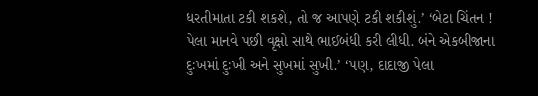ધરતીમાતા ટકી શકશે, તો જ આપણે ટકી શકીશું.’ ‘બેટા ચિંતન ! પેલા માનવે પછી વૃક્ષો સાથે ભાઈબંધી કરી લીધી. બંને એકબીજાના દુઃખમાં દુઃખી અને સુખમાં સુખી.’ ‘પણ, દાદાજી પેલા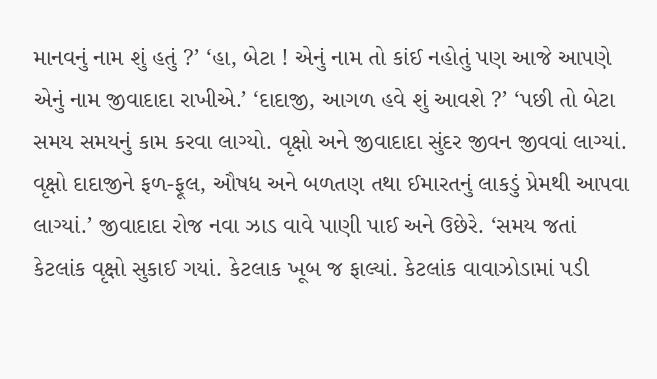માનવનું નામ શું હતું ?’ ‘હા, બેટા ! એનું નામ તો કાંઈ નહોતું પણ આજે આપણે એનું નામ જીવાદાદા રાખીએ.’ ‘દાદાજી, આગળ હવે શું આવશે ?’ ‘પછી તો બેટા સમય સમયનું કામ કરવા લાગ્યો. વૃક્ષો અને જીવાદાદા સુંદર જીવન જીવવાં લાગ્યાં. વૃક્ષો દાદાજીને ફળ-ફૂલ, ઔષધ અને બળતણ તથા ઈમારતનું લાકડું પ્રેમથી આપવા લાગ્યાં.’ જીવાદાદા રોજ નવા ઝાડ વાવે પાણી પાઈ અને ઉછેરે. ‘સમય જતાં કેટલાંક વૃક્ષો સુકાઈ ગયાં. કેટલાક ખૂબ જ ફાલ્યાં. કેટલાંક વાવાઝોડામાં પડી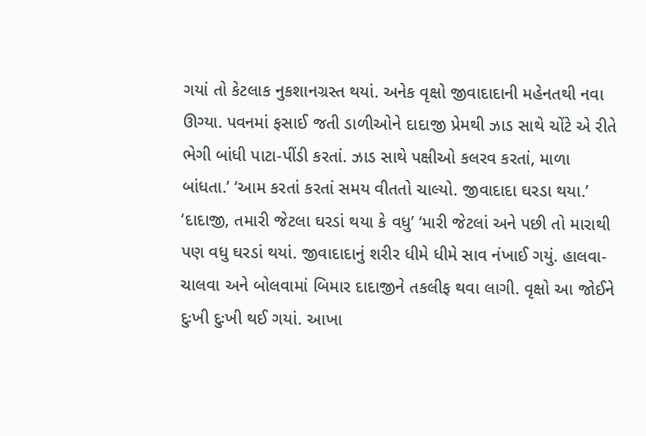ગયાં તો કેટલાક નુકશાનગ્રસ્ત થયાં. અનેક વૃક્ષો જીવાદાદાની મહેનતથી નવા ઊગ્યા. પવનમાં ફસાઈ જતી ડાળીઓને દાદાજી પ્રેમથી ઝાડ સાથે ચોંટે એ રીતે ભેગી બાંધી પાટા-પીંડી કરતાં. ઝાડ સાથે પક્ષીઓ કલરવ કરતાં, માળા બાંધતા.’ ‘આમ કરતાં કરતાં સમય વીતતો ચાલ્યો. જીવાદાદા ઘરડા થયા.’ ‘દાદાજી, તમારી જેટલા ઘરડાં થયા કે વધુ’ ‘મારી જેટલાં અને પછી તો મારાથી પણ વધુ ઘરડાં થયાં. જીવાદાદાનું શરીર ધીમે ધીમે સાવ નંખાઈ ગયું. હાલવા-ચાલવા અને બોલવામાં બિમાર દાદાજીને તકલીફ થવા લાગી. વૃક્ષો આ જોઈને દુઃખી દુઃખી થઈ ગયાં. આખા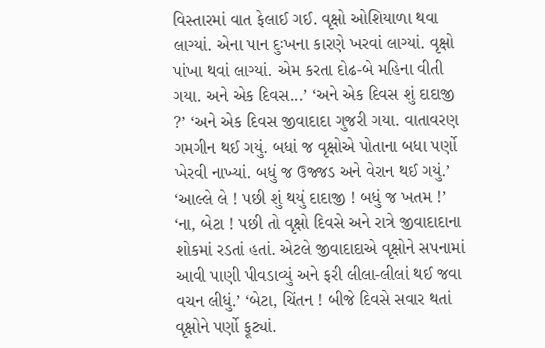વિસ્તારમાં વાત ફેલાઈ ગઈ. વૃક્ષો ઓશિયાળા થવા લાગ્યાં. એના પાન દુઃખના કારણે ખરવાં લાગ્યાં. વૃક્ષો પાંખા થવાં લાગ્યાં. એમ કરતા દોઢ-બે મહિના વીતી ગયા. અને એક દિવસ...’ ‘અને એક દિવસ શું દાદાજી ?’ ‘અને એક દિવસ જીવાદાદા ગુજરી ગયા. વાતાવરણ ગમગીન થઈ ગયું. બધાં જ વૃક્ષોએ પોતાના બધા પર્ણો ખેરવી નાખ્યાં. બધું જ ઉજ્જડ અને વેરાન થઈ ગયું.’ ‘આલ્લે લે ! પછી શું થયું દાદાજી ! બધું જ ખતમ !’ ‘ના, બેટા ! પછી તો વૃક્ષો દિવસે અને રાત્રે જીવાદાદાના શોકમાં રડતાં હતાં. એટલે જીવાદાદાએ વૃક્ષોને સપનામાં આવી પાણી પીવડાવ્યું અને ફરી લીલા-લીલાં થઈ જવા વચન લીધું.’ ‘બેટા, ચિંતન ! બીજે દિવસે સવાર થતાં વૃક્ષોને પર્ણો ફૂટ્યાં.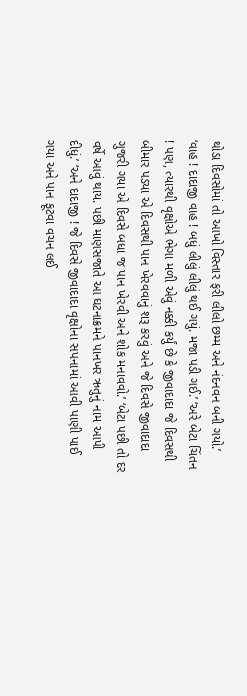થોડા દિવસોમાં તો આખો વિસ્તાર ફરી લીલો છમ્મ અને નંદનવન બની ગયો.’ ‘વાહ ! દાદાજી વાહ ! બધું લીલું લીલું થઈ ગયું. મજા પડી ગઈ.’ ‘અરે બેટા ચિંતન ! પણ, ત્યારથી વૃક્ષોએ ભેગા મળી એવું નક્કી કર્યું છે કે જીવાદાદા જે દિવસથી બીમાર પડ્યા એ દિવસથી પાન ખેરવવાનું શરૂ કરવું અને જે દિવસે જીવાદાદા ગુજરી ગયા એ દિવસે બધા જ પાન ખેરવી અને શોક મનાવવો.’ ‘બેટા પછી તો દર વર્ષે આવું થાય. પછી માણસજાતે આ ઘટનાક્રમને પાનખર ઋતુનું નામ આપી દીધું.’ ‘અને દાદાજી ! જે દિવસે જીવાદાદા વૃક્ષોના સપનામાં આવી પાણી પાઈ ગયા અને પાન ફૂટવા વચન લઈ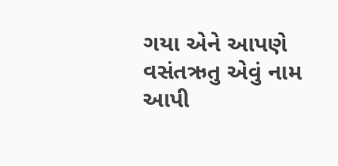ગયા એને આપણે વસંતઋતુ એવું નામ આપી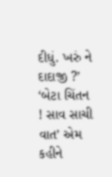દીધું. ખરું ને દાદાજી ?’ ‘બેટા ચિંતન ! સાવ સાચી વાત’ એમ કહીને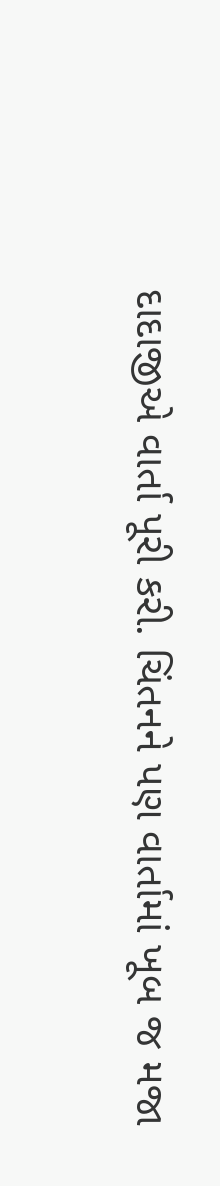દાદાજીએ વાર્તા પૂરી કરી. ચિંતનને પણ વાર્તામાં ખૂબ જ મજા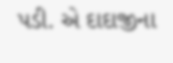પડી. એ દાદાજીના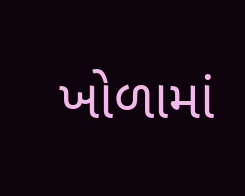ખોળામાં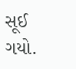સૂઈ ગયો.